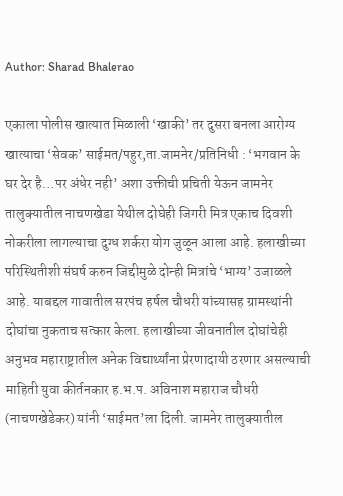Author: Sharad Bhalerao

एकाला पोलीस खात्यात मिळाली ‘खाकी’ तर दुसरा बनला आरोग्य खात्याचा ‘सेवक’ साईमत/पहुर,ता.जामनेर/प्रतिनिधी : ‘भगवान के घर देर है…पर अंधेर नही’ अशा उक्तीची प्रचिती येऊन जामनेर तालुक्यातील नाचणखेडा येथील दोघेही जिगरी मित्र एकाच दिवशी नोकरीला लागल्याचा दुग्ध शर्करा योग जुळून आला आहे. हलाखीच्या परिस्थितीशी संघर्ष करुन जिद्दीमुळे दोन्ही मित्रांचे ‘भाग्य’ उजाळले आहे. याबद्दल गावातील सरपंच हर्षल चौधरी यांच्यासह ग्रामस्थांनी दोघांचा नुकताच सत्कार केला. हलाखीच्या जीवनातील दोघांचेही अनुभव महाराष्ट्रातील अनेक विद्यार्थ्यांना प्रेरणादायी ठरणार असल्याची माहिती युवा कीर्तनकार ह.भ.प. अविनाश महाराज चौधरी (नाचणखेडेकर) यांनी ‘साईमत’ला दिली. जामनेर तालुक्यातील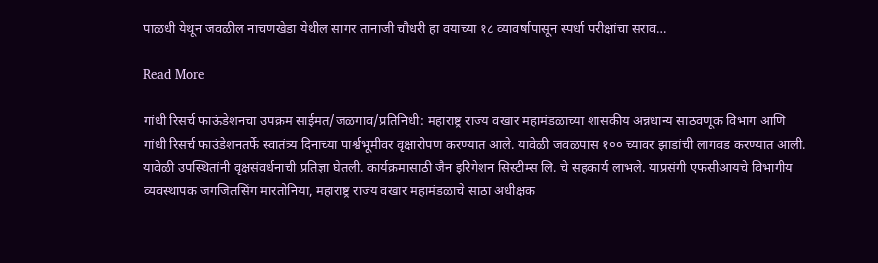पाळधी येथून जवळील नाचणखेडा येथील सागर तानाजी चौधरी हा वयाच्या १८ व्यावर्षापासून स्पर्धा परीक्षांचा सराव…

Read More

गांधी रिसर्च फाऊंडेशनचा उपक्रम साईमत/जळगाव/प्रतिनिधी: महाराष्ट्र राज्य वखार महामंडळाच्या शासकीय अन्नधान्य साठवणूक विभाग आणि गांधी रिसर्च फाउंडेशनतर्फे स्वातंत्र्य दिनाच्या पार्श्वभूमीवर वृक्षारोपण करण्यात आले. यावेळी जवळपास १०० च्यावर झाडांची लागवड करण्यात आली. यावेळी उपस्थितांनी वृक्षसंवर्धनाची प्रतिज्ञा घेतली. कार्यक्रमासाठी जैन इरिगेशन सिस्टीम्स लि. चे सहकार्य लाभले. याप्रसंगी एफसीआयचे विभागीय व्यवस्थापक जगजितसिंग मारतोनिया, महाराष्ट्र राज्य वखार महामंडळाचे साठा अधीक्षक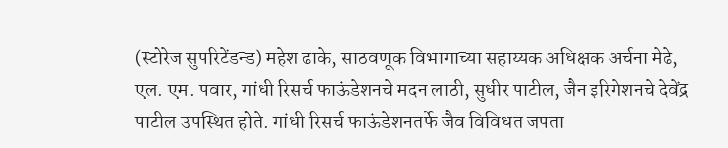(स्टोरेज सुपरिटेंडन्ड) महेश ढाके, साठवणूक विभागाच्या सहाय्यक अधिक्षक अर्चना मेढे, एल. एम. पवार, गांधी रिसर्च फाऊंडेशनचे मदन लाठी, सुधीर पाटील, जैन इरिगेशनचे देवेंद्र पाटील उपस्थित होते. गांधी रिसर्च फाऊंडेशनतर्फे जैव विविधत जपता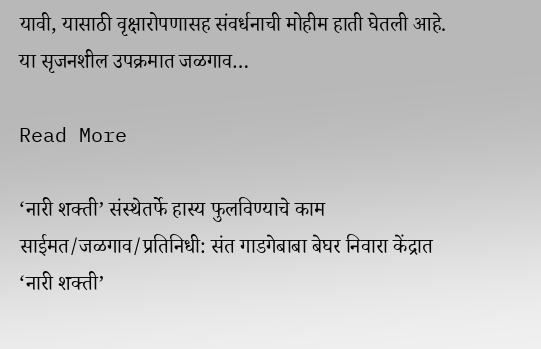यावी, यासाठी वृक्षारोपणासह संवर्धनाची मोहीम हाती घेतली आहे. या सृजनशील उपक्रमात जळगाव…

Read More

‘नारी शक्ती’ संस्थेतर्फे हास्य फुलविण्याचे काम साईमत/जळगाव/प्रतिनिधी: संत गाडगेबाबा बेघर निवारा केंद्रात ‘नारी शक्ती’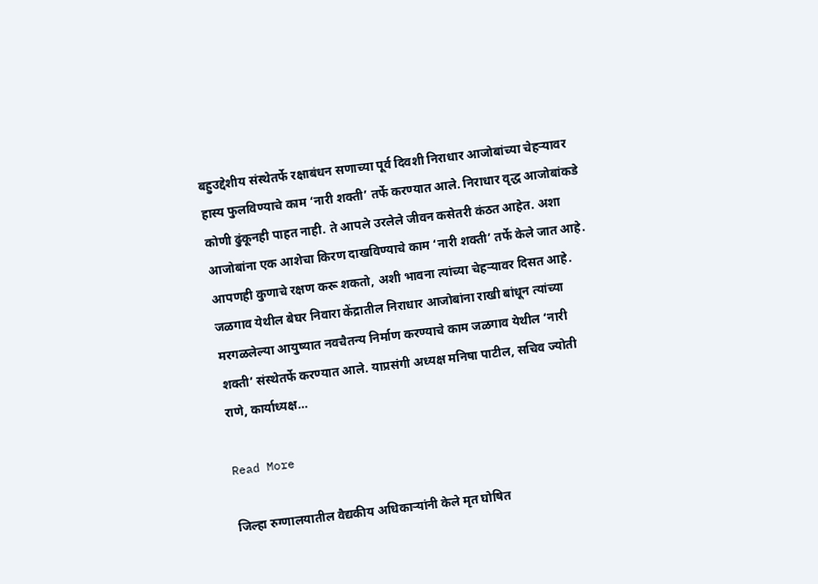बहुउद्देशीय संस्थेतर्फे रक्षाबंधन सणाच्या पूर्व दिवशी निराधार आजोबांच्या चेहऱ्यावर हास्य फुलविण्याचे काम ‘नारी शक्ती’ तर्फे करण्यात आले. निराधार वृद्ध आजोबांकडे कोणी ढुंकूनही पाहत नाही. ते आपले उरलेले जीवन कसेतरी कंठत आहेत. अशा आजोबांना एक आशेचा किरण दाखविण्याचे काम ‘नारी शक्ती’ तर्फे केले जात आहे. आपणही कुणाचे रक्षण करू शकतो, अशी भावना त्यांच्या चेहऱ्यावर दिसत आहे. जळगाव येथील बेघर निवारा केंद्रातील निराधार आजोबांना राखी बांधून त्यांच्या मरगळलेल्या आयुष्यात नवचैतन्य निर्माण करण्याचे काम जळगाव येथील ‘नारी शक्ती’ संस्थेतर्फे करण्यात आले. याप्रसंगी अध्यक्ष मनिषा पाटील, सचिव ज्योती राणे, कार्याध्यक्ष…

Read More

जिल्हा रुग्णालयातील वैद्यकीय अधिकाऱ्यांनी केले मृत घोषित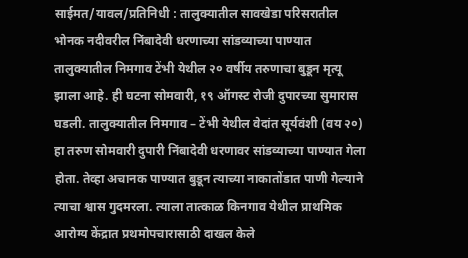साईमत/यावल/प्रतिनिधी : तालुक्यातील सावखेडा परिसरातील भोनक नदीवरील निंबादेवी धरणाच्या सांडव्याच्या पाण्यात तालुक्यातील निमगाव टेंभी येथील २० वर्षीय तरुणाचा बुडून मृत्यू झाला आहे. ही घटना सोमवारी, १९ ऑगस्ट रोजी दुपारच्या सुमारास घडली. तालुक्यातील निमगाव – टेंभी येथील वेदांत सूर्यवंशी (वय २०) हा तरुण सोमवारी दुपारी निंबादेवी धरणावर सांडव्याच्या पाण्यात गेला होता. तेव्हा अचानक पाण्यात बुडून त्याच्या नाकातोंडात पाणी गेल्याने त्याचा श्वास गुदमरला. त्याला तात्काळ किनगाव येथील प्राथमिक आरोग्य केंद्रात प्रथमोपचारासाठी दाखल केले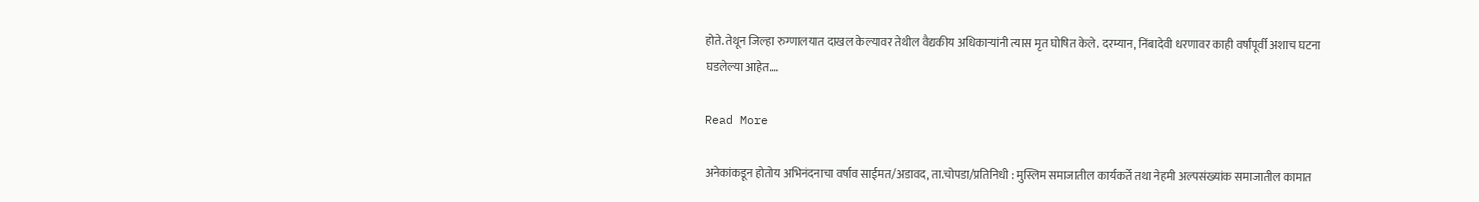होते. तेथून जिल्हा रुग्णालयात दाखल केल्यावर तेथील वैद्यकीय अधिकाऱ्यांनी त्यास मृत घोषित केले. दरम्यान, निंबादेवी धरणावर काही वर्षांपूर्वी अशाच घटना घडलेल्या आहेत.…

Read More

अनेकांकडून होतोय अभिनंदनाचा वर्षाव साईमत/अडावद, ता.चोपडा/प्रतिनिधी : मुस्लिम समाजातील कार्यकर्ते तथा नेहमी अल्पसंख्यांक समाजातील कामात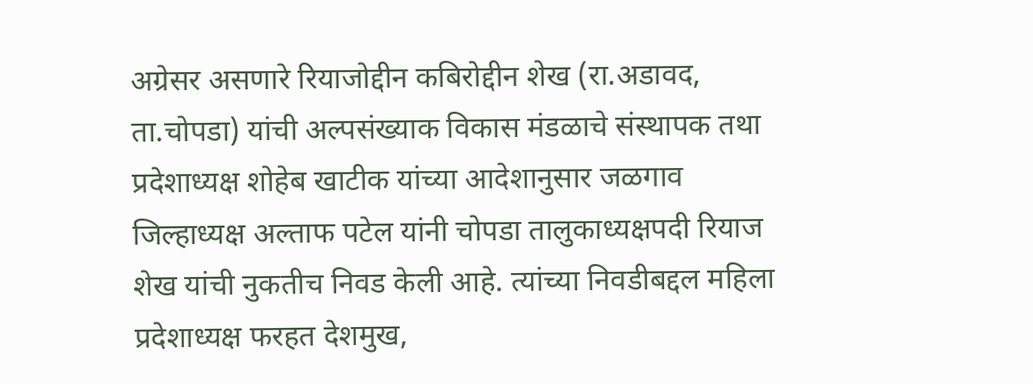अग्रेसर असणारे रियाजोद्दीन कबिरोद्दीन शेख (रा.अडावद, ता.चोपडा) यांची अल्पसंख्याक विकास मंडळाचे संस्थापक तथा प्रदेशाध्यक्ष शोहेब खाटीक यांच्या आदेशानुसार जळगाव जिल्हाध्यक्ष अल्ताफ पटेल यांनी चोपडा तालुकाध्यक्षपदी रियाज शेख यांची नुकतीच निवड केली आहे. त्यांच्या निवडीबद्दल महिला प्रदेशाध्यक्ष फरहत देशमुख,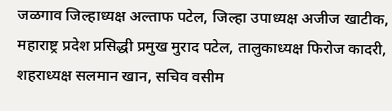जळगाव जिल्हाध्यक्ष अल्ताफ पटेल, जिल्हा उपाध्यक्ष अजीज खाटीक, महाराष्ट्र प्रदेश प्रसिद्धी प्रमुख मुराद पटेल, तालुकाध्यक्ष फिरोज कादरी, शहराध्यक्ष सलमान खान, सचिव वसीम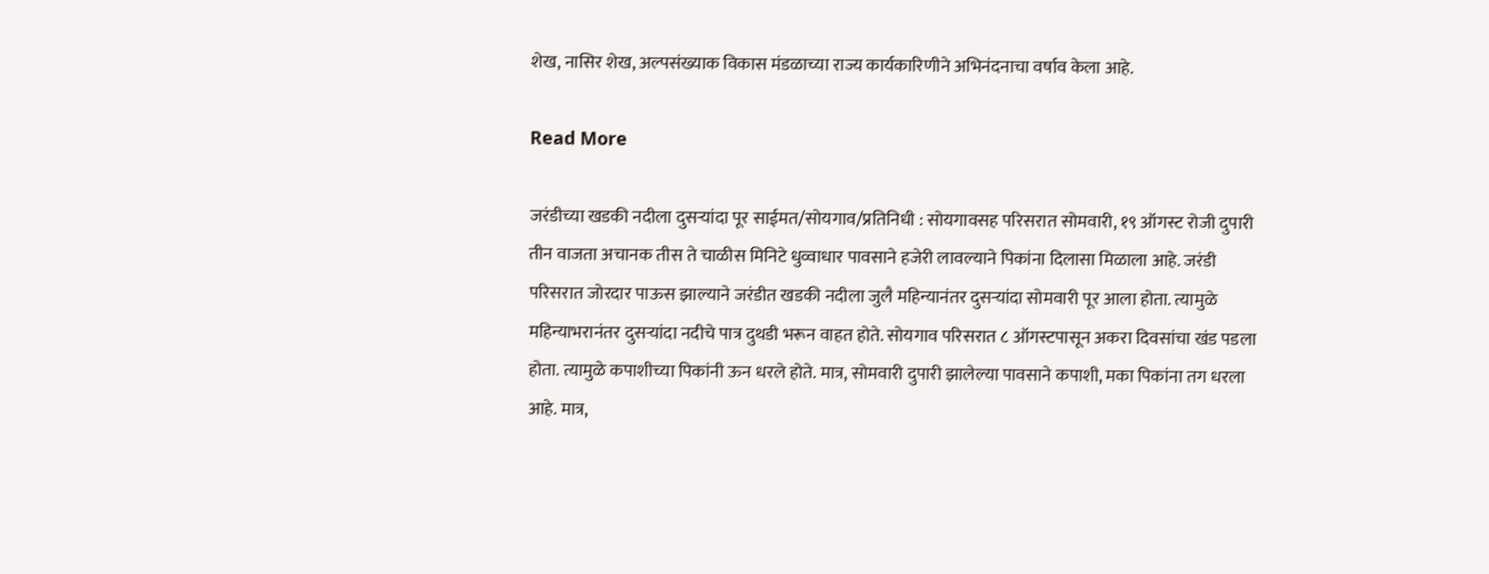शेख, नासिर शेख, अल्पसंख्याक विकास मंडळाच्या राज्य कार्यकारिणीने अभिनंदनाचा वर्षाव केला आहे.

Read More

जरंडीच्या खडकी नदीला दुसऱ्यांदा पूर साईमत/सोयगाव/प्रतिनिधी : सोयगावसह परिसरात सोमवारी, १९ ऑगस्ट रोजी दुपारी तीन वाजता अचानक तीस ते चाळीस मिनिटे धुव्वाधार पावसाने हजेरी लावल्याने पिकांना दिलासा मिळाला आहे. जरंडी परिसरात जोरदार पाऊस झाल्याने जरंडीत खडकी नदीला जुलै महिन्यानंतर दुसऱ्यांदा सोमवारी पूर आला होता. त्यामुळे महिन्याभरानंतर दुसऱ्यांदा नदीचे पात्र दुथडी भरून वाहत होते. सोयगाव परिसरात ८ ऑगस्टपासून अकरा दिवसांचा खंड पडला होता. त्यामुळे कपाशीच्या पिकांनी ऊन धरले होते. मात्र, सोमवारी दुपारी झालेल्या पावसाने कपाशी, मका पिकांना तग धरला आहे. मात्र,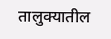तालुक्यातील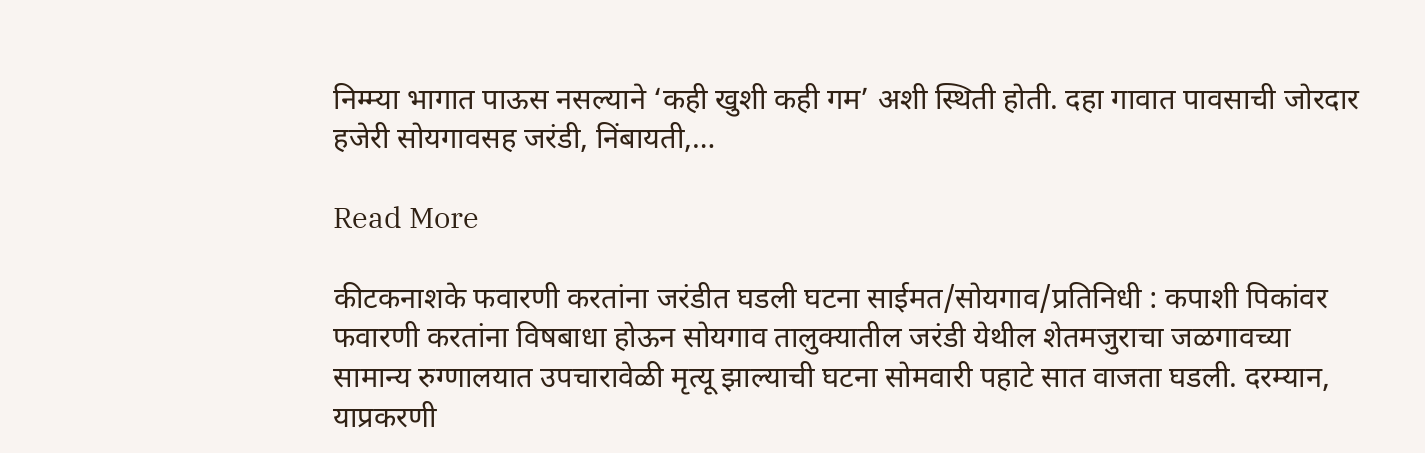निम्म्या भागात पाऊस नसल्याने ‘कही खुशी कही गम’ अशी स्थिती होती. दहा गावात पावसाची जोरदार हजेरी सोयगावसह जरंडी, निंबायती,…

Read More

कीटकनाशके फवारणी करतांना जरंडीत घडली घटना साईमत/सोयगाव/प्रतिनिधी : कपाशी पिकांवर फवारणी करतांना विषबाधा होऊन सोयगाव तालुक्यातील जरंडी येथील शेतमजुराचा जळगावच्या सामान्य रुग्णालयात उपचारावेळी मृत्यू झाल्याची घटना सोमवारी पहाटे सात वाजता घडली. दरम्यान, याप्रकरणी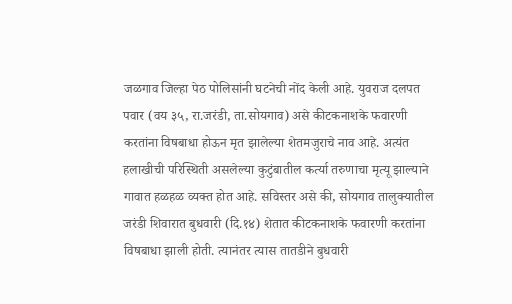जळगाव जिल्हा पेठ पोलिसांनी घटनेची नोंद केली आहे. युवराज दलपत पवार (वय ३५, रा.जरंडी, ता.सोयगाव) असे कीटकनाशके फवारणी करतांना विषबाधा होऊन मृत झालेल्या शेतमजुराचे नाव आहे. अत्यंत हलाखीची परिस्थिती असलेल्या कुटुंबातील कर्त्या तरुणाचा मृत्यू झाल्याने गावात हळहळ व्यक्त होत आहे. सविस्तर असे की, सोयगाव तालुक्यातील जरंडी शिवारात बुधवारी (दि.१४) शेतात कीटकनाशके फवारणी करतांना विषबाधा झाली होती. त्यानंतर त्यास तातडीने बुधवारी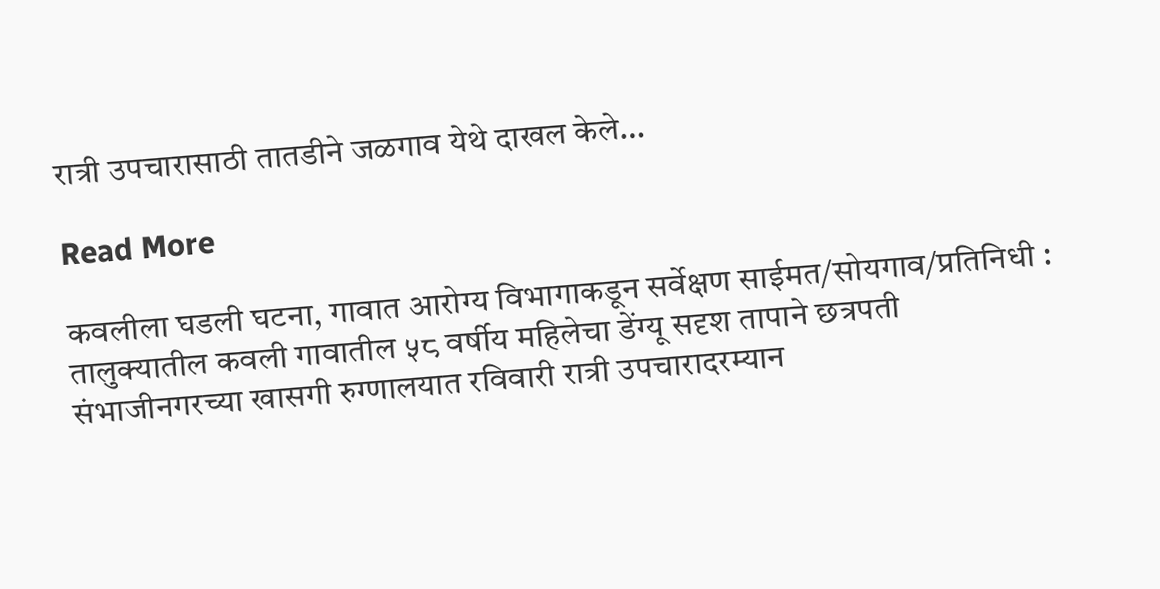रात्री उपचारासाठी तातडीने जळगाव येथे दाखल केले…

Read More

कवलीला घडली घटना, गावात आरोग्य विभागाकडून सर्वेक्षण साईमत/सोयगाव/प्रतिनिधी : तालुक्यातील कवली गावातील ५८ वर्षीय महिलेचा डेंग्यू सदृश तापाने छत्रपती संभाजीनगरच्या खासगी रुग्णालयात रविवारी रात्री उपचारादरम्यान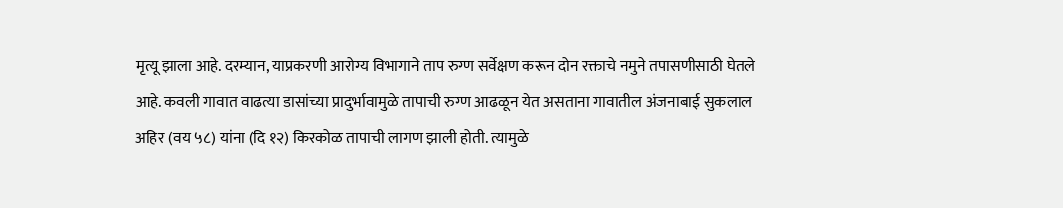मृत्यू झाला आहे. दरम्यान, याप्रकरणी आरोग्य विभागाने ताप रुग्ण सर्वेक्षण करून दोन रक्ताचे नमुने तपासणीसाठी घेतले आहे. कवली गावात वाढत्या डासांच्या प्रादुर्भावामुळे तापाची रुग्ण आढळून येत असताना गावातील अंजनाबाई सुकलाल अहिर (वय ५८) यांना (दि १२) किरकोळ तापाची लागण झाली होती. त्यामुळे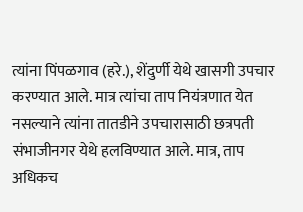त्यांना पिंपळगाव (हरे.), शेंदुर्णी येथे खासगी उपचार करण्यात आले. मात्र त्यांचा ताप नियंत्रणात येत नसल्याने त्यांना तातडीने उपचारासाठी छत्रपती संभाजीनगर येथे हलविण्यात आले. मात्र, ताप अधिकच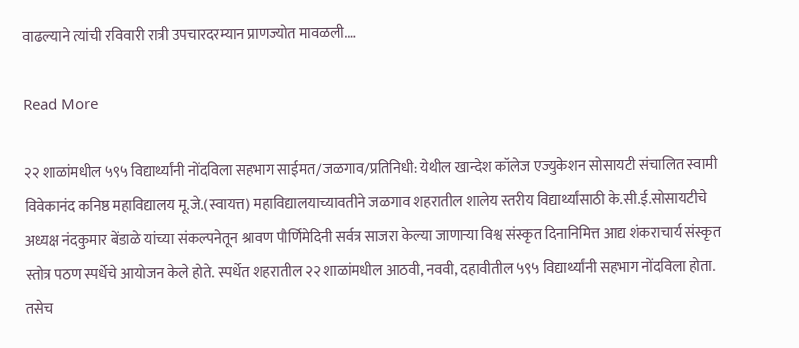वाढल्याने त्यांची रविवारी रात्री उपचारदरम्यान प्राणज्योत मावळली.…

Read More

२२ शाळांमधील ५९५ विद्यार्थ्यांनी नोंदविला सहभाग साईमत/जळगाव/प्रतिनिधी: येथील खान्देश कॉलेज एज्युकेशन सोसायटी संचालित स्वामी विवेकानंद कनिष्ठ महाविद्यालय मू.जे.(स्वायत्त) महाविद्यालयाच्यावतीने जळगाव शहरातील शालेय स्तरीय विद्यार्थ्यांसाठी के.सी.ई.सोसायटीचे अध्यक्ष नंदकुमार बेंडाळे यांच्या संकल्पनेतून श्रावण पौर्णिमेदिनी सर्वत्र साजरा केल्या जाणाऱ्या विश्व संस्कृत दिनानिमित्त आद्य शंकराचार्य संस्कृत स्तोत्र पठण स्पर्धेचे आयोजन केले होते. स्पर्धेत शहरातील २२ शाळांमधील आठवी, नववी, दहावीतील ५९५ विद्यार्थ्यांनी सहभाग नोंदविला होता. तसेच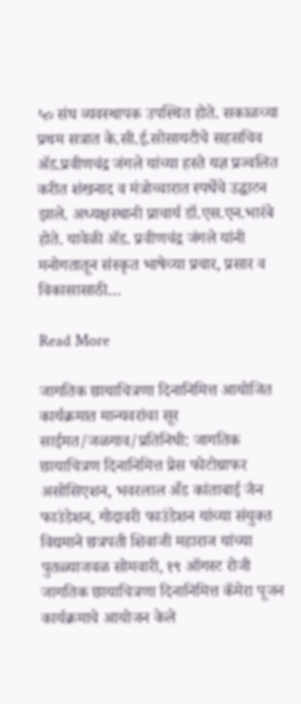५० संघ व्यवस्थापक उपस्थित होते. सकाळच्या प्रथम सत्रात के.सी.ई.सोसायटीचे सहसचिव ॲड.प्रवीणचंद्र जंगले यांच्या हस्ते यज्ञ प्रज्वलित करीत शंखनाद व मंत्रोच्चारात स्पर्धेचे उद्घाटन झाले. अध्यक्षस्थानी प्राचार्य डॉ.एस.एन.भारंबे होते. यावेळी ॲड. प्रवीणचंद्र जंगले यांनी मनोगतातून संस्कृत भाषेच्या प्रचार, प्रसार व विकासासाठी…

Read More

जागतिक छायाचित्रणा दिनानिमित्त आयोजित कार्यक्रमात मान्यवरांचा सूर साईमत/जळगाव/प्रतिनिधी: जागतिक छायाचित्रण दिनानिमित्त प्रेस फोटोग्राफर असोसिएशन, भवरलाल अँड कांताबाई जैन फाउंडेशन, गोदावरी फाउंडेशन यांच्या संयुक्त विद्यमाने छत्रपती शिवाजी महाराज यांच्या पुतळ्याजवळ सोमवारी, १९ ऑगस्ट रोजी जागतिक छायाचित्रणा दिनानिमित्त कॅमेरा पूजन कार्यक्रमाचे आयोजन केले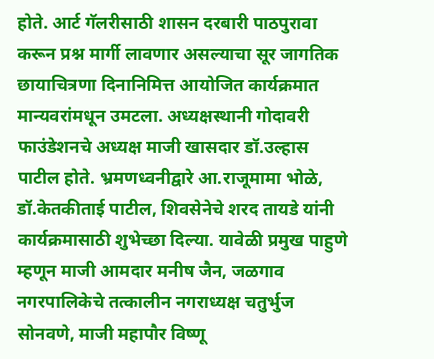होते. आर्ट गॅलरीसाठी शासन दरबारी पाठपुरावा करून प्रश्न मार्गी लावणार असल्याचा सूर जागतिक छायाचित्रणा दिनानिमित्त आयोजित कार्यक्रमात मान्यवरांमधून उमटला. अध्यक्षस्थानी गोदावरी फाउंडेशनचे अध्यक्ष माजी खासदार डॉ.उल्हास पाटील होते. भ्रमणध्वनीद्वारे आ.राजूमामा भोळे, डॉ.केतकीताई पाटील, शिवसेनेचे शरद तायडे यांनी कार्यक्रमासाठी शुभेच्छा दिल्या. यावेळी प्रमुख पाहुणे म्हणून माजी आमदार मनीष जैन, जळगाव नगरपालिकेचे तत्कालीन नगराध्यक्ष चतुर्भुज सोनवणे, माजी महापौर विष्णू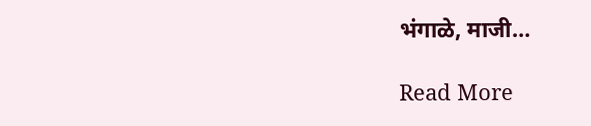भंगाळे, माजी…

Read More